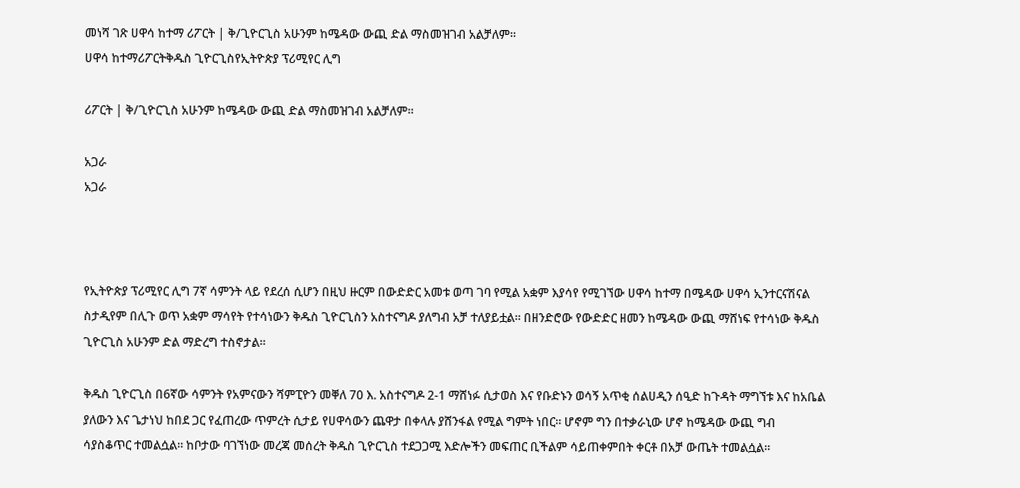መነሻ ገጽ ሀዋሳ ከተማ ሪፖርት | ቅ/ጊዮርጊስ አሁንም ከሜዳው ውጪ ድል ማስመዝገብ አልቻለም።
ሀዋሳ ከተማሪፖርትቅዱስ ጊዮርጊስየኢትዮጵያ ፕሪሚየር ሊግ

ሪፖርት | ቅ/ጊዮርጊስ አሁንም ከሜዳው ውጪ ድል ማስመዝገብ አልቻለም።

አጋራ
አጋራ



የኢትዮጵያ ፕሪሚየር ሊግ 7ኛ ሳምንት ላይ የደረሰ ሲሆን በዚህ ዙርም በውድድር አመቱ ወጣ ገባ የሚል አቋም እያሳየ የሚገኘው ሀዋሳ ከተማ በሜዳው ሀዋሳ ኢንተርናሽናል ስታዲየም በሊጉ ወጥ አቋም ማሳየት የተሳነውን ቅዱስ ጊዮርጊስን አስተናግዶ ያለግብ አቻ ተለያይቷል። በዘንድሮው የውድድር ዘመን ከሜዳው ውጪ ማሸነፍ የተሳነው ቅዱስ ጊዮርጊስ አሁንም ድል ማድረግ ተስኖታል።

ቅዱስ ጊዮርጊስ በ6ኛው ሳምንት የአምናውን ሻምፒዮን መቐለ 70 እ. አስተናግዶ 2-1 ማሸነፉ ሲታወስ እና የቡድኑን ወሳኝ አጥቂ ሰልሀዲን ሰዒድ ከጉዳት ማግኘቱ እና ከአቤል ያለውን እና ጌታነህ ከበደ ጋር የፈጠረው ጥምረት ሲታይ የሀዋሳውን ጨዋታ በቀላሉ ያሸንፋል የሚል ግምት ነበር። ሆኖም ግን በተቃራኒው ሆኖ ከሜዳው ውጪ ግብ ሳያስቆጥር ተመልሷል። ከቦታው ባገኘነው መረጃ መሰረት ቅዱስ ጊዮርጊስ ተደጋጋሚ እድሎችን መፍጠር ቢችልም ሳይጠቀምበት ቀርቶ በአቻ ውጤት ተመልሷል።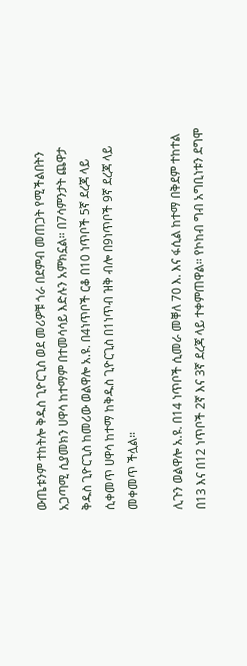ውጤቱንም ተከትሎ ቅዱስ ጊዮርጊስ ወደ መሪዎቹ ጎራ በደምብ መጠጋት የሚችልበትን አጋጣሚ ሲያመክን ሀዋሳ ከተማም በተመሳሳይ እድሉን አምክኗል። በ7ሳምንታት ጨዋታ ቅዱስ ጊዮርጊስ ከመሪው ወልዋሎ አ.ዩ. በ4ነጥቦች ርቆ በ10 ነጥቦች 5ኛ ደረጃ ላይ ሲቀመጥ ሀዋሳ ከተማ ከቅዱስ ጊዮርጊስ በ1ነጥብ ዝቅ ብሎ በ9ነጥቦች 9ኛ ደረጃ ላይ መቀመጥ ችሏል።

ሊጉን ወልዋሎ አ.ዩ. በ14 ነጥቦች ሲመራ መቐለ 70 እ. እና ፋሲል ከተማ በቅደም ተከተል በ13 እና በ12 ነጥቦች 2ኛ እና 3ኛ ደረጃ ላይ ተቀምጠዋል። የኮከብ ግብ አግቢነቱን ደግሞ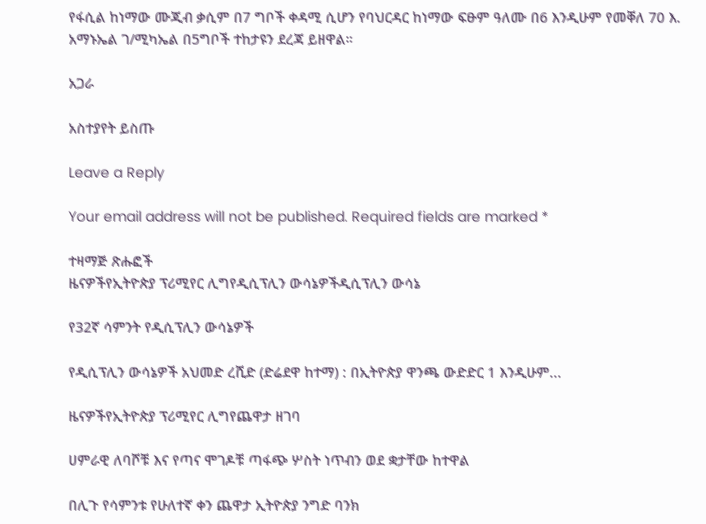የፋሲል ከነማው ሙጂብ ቃሲም በ7 ግቦች ቀዳሚ ሲሆን የባህርዳር ከነማው ፍፁም ዓለሙ በ6 እንዲሁም የመቐለ 70 እ. አማኑኤል ገ/ሚካኤል በ5ግቦች ተከታዩን ደረጃ ይዘዋል።

አጋራ

አስተያየት ይስጡ

Leave a Reply

Your email address will not be published. Required fields are marked *

ተዛማጅ ጽሑፎች
ዜናዎችየኢትዮጵያ ፕሪሚየር ሊግየዲሲፕሊን ውሳኔዎችዲሲፕሊን ውሳኔ

የ32ኛ ሳምንት የዲሲፕሊን ውሳኔዎች

የዲሲፕሊን ውሳኔዎች አህመድ ረሺድ (ድሬደዋ ከተማ) : በኢትዮጵያ ዋንጫ ውድድር 1 እንዲሁም...

ዜናዎችየኢትዮጵያ ፕሪሚየር ሊግየጨዋታ ዘገባ

ሀምራዊ ለባሾቹ እና የጣና ሞገዶቹ ጣፋጭ ሦስት ነጥብን ወደ ቋታቸው ከተዋል

በሊጉ የሳምንቱ የሁለተኛ ቀን ጨዋታ ኢትዮጵያ ንግድ ባንክ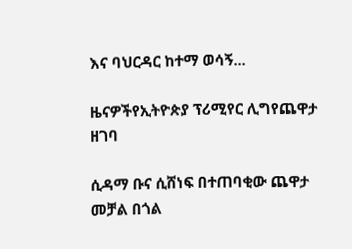እና ባህርዳር ከተማ ወሳኝ...

ዜናዎችየኢትዮጵያ ፕሪሚየር ሊግየጨዋታ ዘገባ

ሲዳማ ቡና ሲሸነፍ በተጠባቂው ጨዋታ መቻል በጎል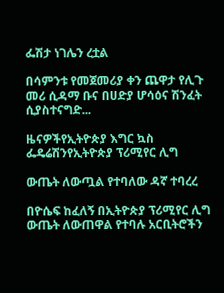ፌሽታ ነገሌን ረቷል

በሳምንቱ የመጀመሪያ ቀን ጨዋታ የሊጉ መሪ ሲዳማ ቡና በሀድያ ሆሳዕና ሽንፈት ሲያስተናግድ...

ዜናዎችየኢትዮጵያ እግር ኳስ ፌዴሬሽንየኢትዮጵያ ፕሪሚየር ሊግ

ውጤት ለውጧል የተባለው ዳኛ ተባረረ

በዮሴፍ ከፈለኝ በኢትዮጵያ ፕሪሚየር ሊግ ውጤት ለውጠዋል የተባሉ አርቢትሮችን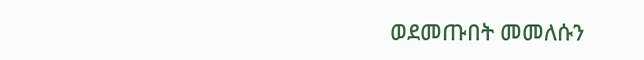ወደመጡበት መመለሱን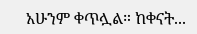አሁንም ቀጥሏል። ከቀናት...